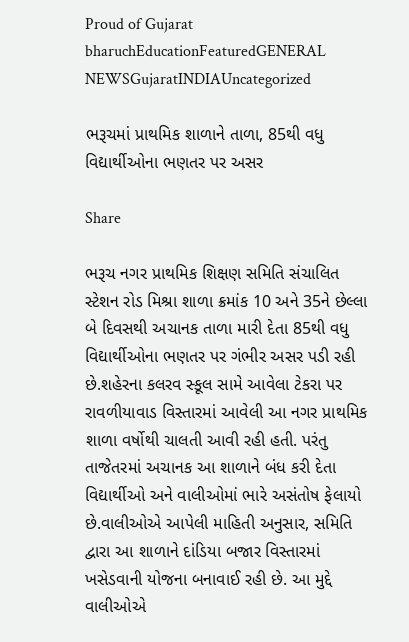Proud of Gujarat
bharuchEducationFeaturedGENERAL NEWSGujaratINDIAUncategorized

ભરૂચમાં પ્રાથમિક શાળાને તાળા, 85થી વધુ વિદ્યાર્થીઓના ભણતર પર અસર

Share

ભરૂચ નગર પ્રાથમિક શિક્ષણ સમિતિ સંચાલિત સ્ટેશન રોડ મિશ્રા શાળા ક્રમાંક 10 અને 35ને છેલ્લા બે દિવસથી અચાનક તાળા મારી દેતા 85થી વધુ વિદ્યાર્થીઓના ભણતર પર ગંભીર અસર પડી રહી છે.શહેરના કલરવ સ્કૂલ સામે આવેલા ટેકરા પર રાવળીયાવાડ વિસ્તારમાં આવેલી આ નગર પ્રાથમિક શાળા વર્ષોથી ચાલતી આવી રહી હતી. પરંતુ તાજેતરમાં અચાનક આ શાળાને બંધ કરી દેતા વિદ્યાર્થીઓ અને વાલીઓમાં ભારે અસંતોષ ફેલાયો છે.વાલીઓએ આપેલી માહિતી અનુસાર, સમિતિ દ્વારા આ શાળાને દાંડિયા બજાર વિસ્તારમાં ખસેડવાની યોજના બનાવાઈ રહી છે. આ મુદ્દે વાલીઓએ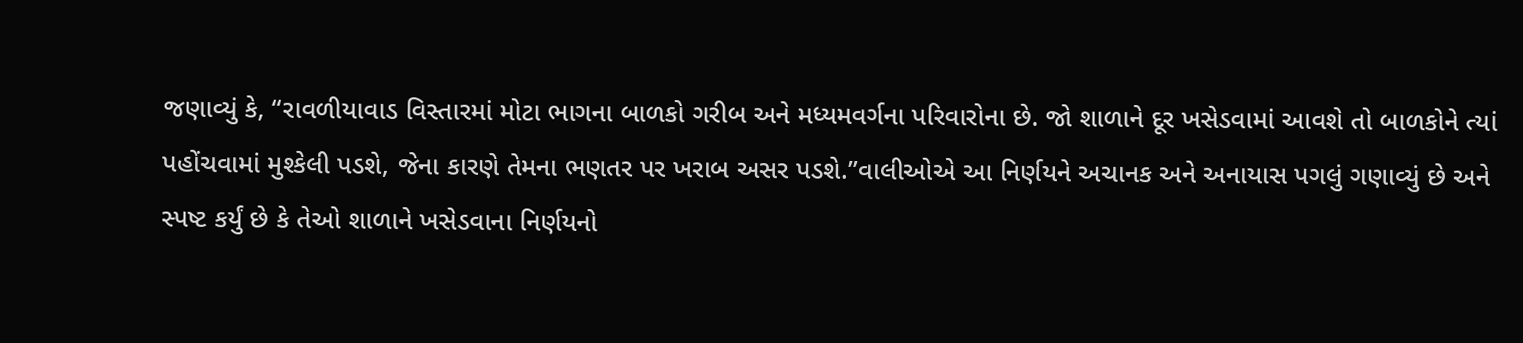જણાવ્યું કે, “રાવળીયાવાડ વિસ્તારમાં મોટા ભાગના બાળકો ગરીબ અને મધ્યમવર્ગના પરિવારોના છે. જો શાળાને દૂર ખસેડવામાં આવશે તો બાળકોને ત્યાં પહોંચવામાં મુશ્કેલી પડશે, જેના કારણે તેમના ભણતર પર ખરાબ અસર પડશે.”વાલીઓએ આ નિર્ણયને અચાનક અને અનાયાસ પગલું ગણાવ્યું છે અને સ્પષ્ટ કર્યું છે કે તેઓ શાળાને ખસેડવાના નિર્ણયનો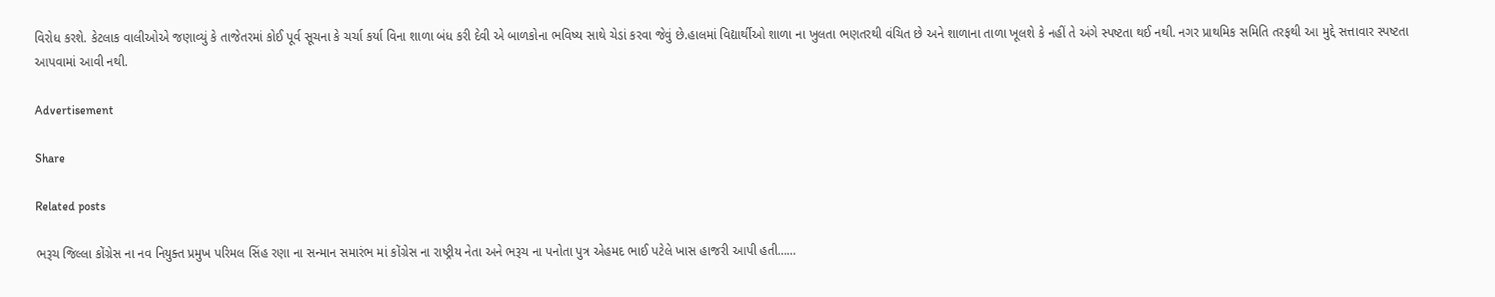વિરોધ કરશે. કેટલાક વાલીઓએ જણાવ્યું કે તાજેતરમાં કોઈ પૂર્વ સૂચના કે ચર્ચા કર્યા વિના શાળા બંધ કરી દેવી એ બાળકોના ભવિષ્ય સાથે ચેડાં કરવા જેવું છે.હાલમાં વિદ્યાર્થીઓ શાળા ના ખુલતા ભણતરથી વંચિત છે અને શાળાના તાળા ખૂલશે કે નહીં તે અંગે સ્પષ્ટતા થઈ નથી. નગર પ્રાથમિક સમિતિ તરફથી આ મુદ્દે સત્તાવાર સ્પષ્ટતા આપવામાં આવી નથી.

Advertisement

Share

Related posts

ભરૂચ જિલ્લા કોંગ્રેસ ના નવ નિયુક્ત પ્રમુખ પરિમલ સિંહ રણા ના સન્માન સમારંભ માં કોંગ્રેસ ના રાષ્ટ્રીય નેતા અને ભરૂચ ના પનોતા પુત્ર એહમદ ભાઈ પટેલે ખાસ હાજરી આપી હતી……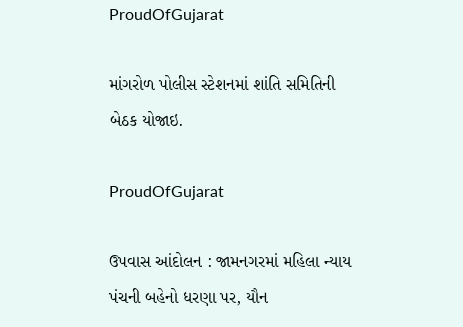ProudOfGujarat

માંગરોળ પોલીસ સ્ટેશનમાં શાંતિ સમિતિની બેઠક યોજાઇ.

ProudOfGujarat

ઉપવાસ આંદોલન : જામનગરમાં મહિલા ન્યાય પંચની બહેનો ધરણા પર, યૌન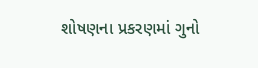શોષણના પ્રકરણમાં ગુનો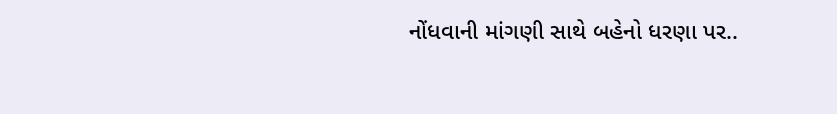નોંધવાની માંગણી સાથે બહેનો ધરણા પર..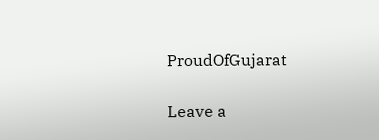ProudOfGujarat

Leave a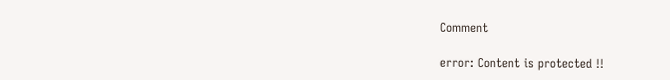Comment

error: Content is protected !!